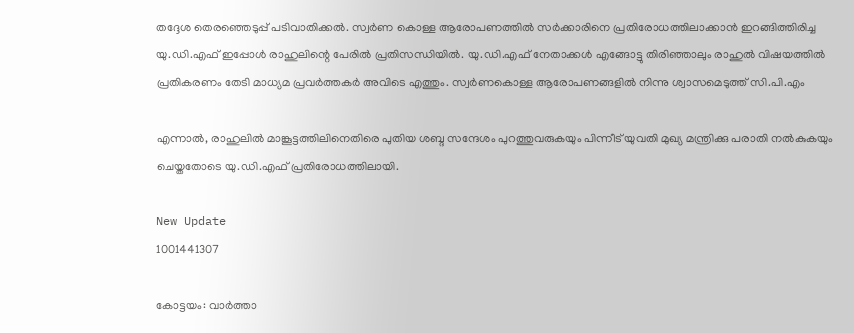തദ്ദേശ തെരഞ്ഞെടുപ്പ് പടിവാതിക്കല്‍. സ്വര്‍ണ കൊള്ള ആരോപണത്തില്‍ സര്‍ക്കാരിനെ പ്രതിരോധത്തിലാക്കാന്‍ ഇറങ്ങിത്തിരിച്ച യു.ഡി.എഫ് ഇപ്പോള്‍ രാഹുലിന്റെ പേരില്‍ പ്രതിസന്ധിയില്‍. യു.ഡി.എഫ് നേതാക്കള്‍ എങ്ങോട്ടു തിരിഞ്ഞാലും രാഹുല്‍ വിഷയത്തില്‍ പ്രതികരണം തേടി മാധ്യമ പ്രവര്‍ത്തകര്‍ അവിടെ എത്തും. സ്വര്‍ണകൊള്ള ആരോപണങ്ങളില്‍ നിന്നു ശ്വാസമെടുത്ത് സി.പി.എം

എന്നാല്‍, രാഹുലില്‍ മാങ്കൂട്ടത്തിലിനെതിരെ പുതിയ ശബ്ദ സന്ദേശം പുറത്തുവരുകയും പിന്നീട് യുവതി മുഖ്യ മന്ത്രിക്കു പരാതി നല്‍കുകയും ചെയ്തതോടെ യു.ഡി.എഫ് പ്രതിരോധത്തിലായി.

New Update
1001441307

കോട്ടയം: വാര്‍ത്താ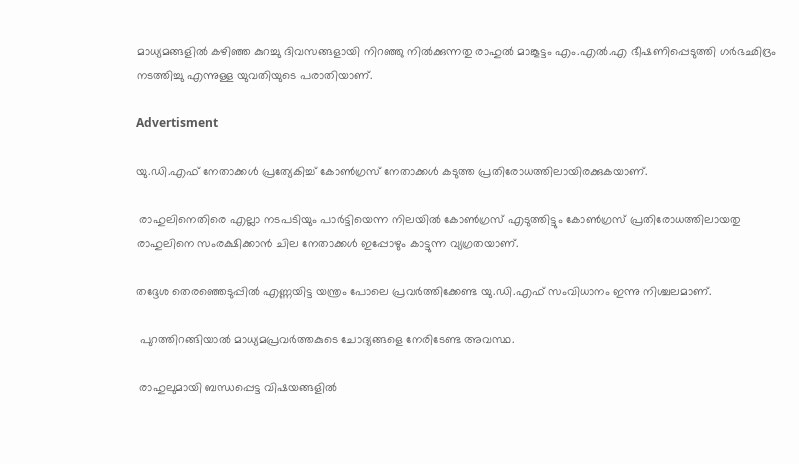മാധ്യമങ്ങളില്‍ കഴിഞ്ഞ കുറച്ചു ദിവസങ്ങളായി നിറഞ്ഞു നില്‍ക്കുന്നതു രാഹുല്‍ മാങ്കൂട്ടം എം.എല്‍.എ ഭീഷണിപ്പെടുത്തി ഗര്‍ഭഛിദ്രം നടത്തിച്ചു എന്നുള്ള യുവതിയുടെ പരാതിയാണ്.

Advertisment

യു.ഡി.എഫ് നേതാക്കള്‍ പ്രത്യേകിച്ച് കോണ്‍ഗ്രസ് നേതാക്കള്‍ കടുത്ത പ്രതിരോധത്തിലായിരക്കുകയാണ്.

 രാഹുലിനെതിരെ എല്ലാ നടപടിയും പാര്‍ട്ടിയെന്ന നിലയില്‍ കോണ്‍ഗ്രസ് എടുത്തിട്ടും കോണ്‍ഗ്രസ് പ്രതിരോധത്തിലായതു രാഹുലിനെ സംരക്ഷിക്കാന്‍ ചില നേതാക്കള്‍ ഇപ്പോഴും കാട്ടുന്ന വ്യഗ്രതയാണ്.

തദ്ദേശ തെരഞ്ഞെടുപ്പില്‍ എണ്ണയിട്ട യന്ത്രം പോലെ പ്രവര്‍ത്തിക്കേണ്ട യു.ഡി.എഫ് സംവിധാനം ഇന്നു നിശ്ചലമാണ്.

 പുറത്തിറങ്ങിയാല്‍ മാധ്യമപ്രവര്‍ത്തകുടെ ചോദ്യങ്ങളെ നേരിടേണ്ട അവസ്ഥ.

 രാഹുലുമായി ബന്ധപ്പെട്ട വിഷയങ്ങളില്‍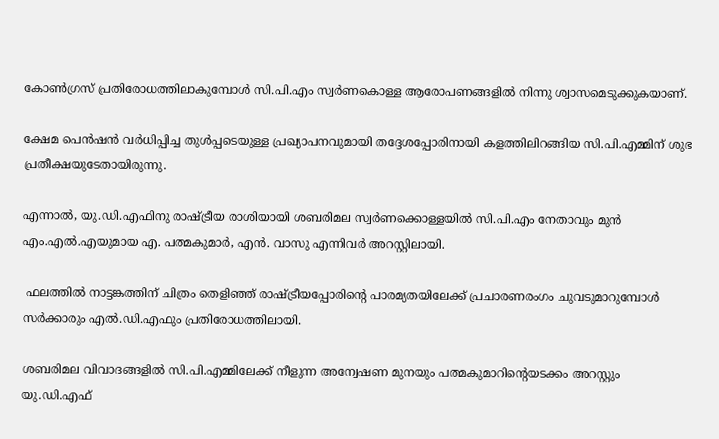കോണ്‍ഗ്രസ് പ്രതിരോധത്തിലാകുമ്പോള്‍ സി.പി.എം സ്വര്‍ണകൊള്ള ആരോപണങ്ങളില്‍ നിന്നു ശ്വാസമെടുക്കുകയാണ്.

ക്ഷേമ പെന്‍ഷന്‍ വര്‍ധിപ്പിച്ച തുള്‍പ്പടെയുള്ള പ്രഖ്യാപനവുമായി തദ്ദേശപ്പോരിനായി കളത്തിലിറങ്ങിയ സി.പി.എമ്മിന് ശുഭ പ്രതീക്ഷയുടേതായിരുന്നു.

എന്നാല്‍, യു.ഡി.എഫിനു രാഷ്ട്രീയ രാശിയായി ശബരിമല സ്വര്‍ണക്കൊള്ളയില്‍ സി.പി.എം നേതാവും മുന്‍ എം.എല്‍.എയുമായ എ. പത്മകുമാര്‍, എന്‍. വാസു എന്നിവര്‍ അറസ്റ്റിലായി.

 ഫലത്തില്‍ നാട്ടങ്കത്തിന് ചിത്രം തെളിഞ്ഞ് രാഷ്ട്രീയപ്പോരിന്റെ പാരമ്യതയിലേക്ക് പ്രചാരണരംഗം ചുവടുമാറുമ്പോള്‍ സര്‍ക്കാരും എല്‍.ഡി.എഫും പ്രതിരോധത്തിലായി.

ശബരിമല വിവാദങ്ങളില്‍ സി.പി.എമ്മിലേക്ക് നീളുന്ന അന്വേഷണ മുനയും പത്മകുമാറിന്റെയടക്കം അറസ്റ്റും യു.ഡി.എഫ്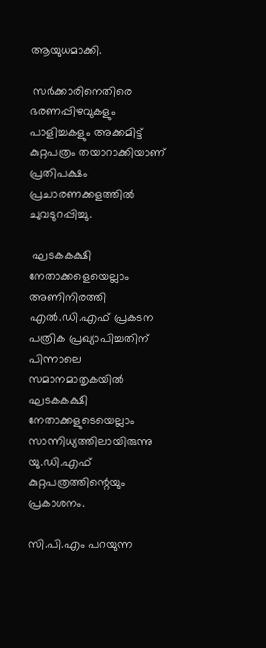ആയുധമാക്കി.

 സര്‍ക്കാരിനെതിരെ ഭരണപ്പിഴവുകളും പാളിച്ചകളും അക്കമിട്ട് കുറ്റപത്രം തയാറാക്കിയാണ് പ്രതിപക്ഷം പ്രചാരണക്കളത്തില്‍ ചുവടുറപ്പിച്ചു.

 ഘടകകക്ഷി നേതാക്കളെയെല്ലാം അണിനിരത്തി എല്‍.ഡി.എഫ് പ്രകടന പത്രിക പ്രഖ്യാപിച്ചതിന് പിന്നാലെ സമാനമാതൃകയില്‍ ഘടകകക്ഷി നേതാക്കളുടെയെല്ലാം സാന്നിധ്യത്തിലായിരുന്നു യു.ഡി.എഫ് കുറ്റപത്രത്തിന്റെയും പ്രകാശനം.

സി.പി.എം പറയുന്ന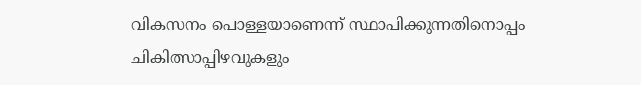വികസനം പൊള്ളയാണെന്ന് സ്ഥാപിക്കുന്നതിനൊപ്പം ചികിത്സാപ്പിഴവുകളും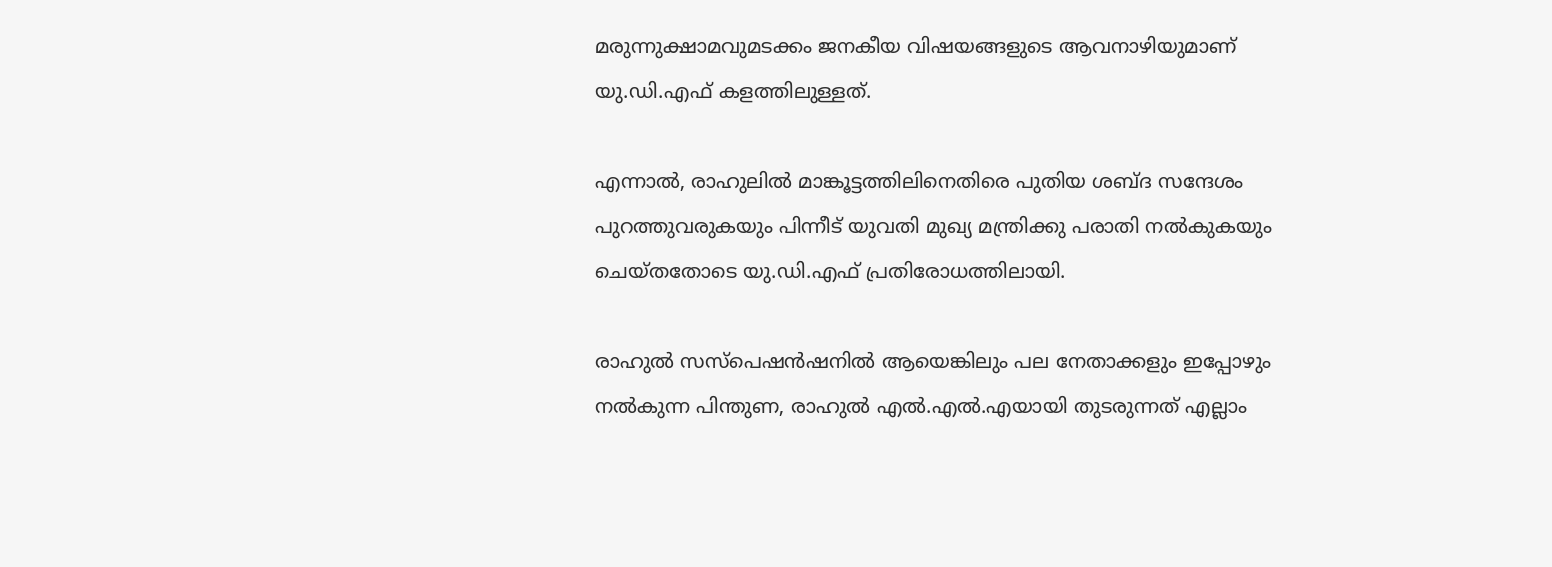മരുന്നുക്ഷാമവുമടക്കം ജനകീയ വിഷയങ്ങളുടെ ആവനാഴിയുമാണ് യു.ഡി.എഫ് കളത്തിലുള്ളത്.

എന്നാല്‍, രാഹുലില്‍ മാങ്കൂട്ടത്തിലിനെതിരെ പുതിയ ശബ്ദ സന്ദേശം പുറത്തുവരുകയും പിന്നീട് യുവതി മുഖ്യ മന്ത്രിക്കു പരാതി നല്‍കുകയും ചെയ്തതോടെ യു.ഡി.എഫ് പ്രതിരോധത്തിലായി.

രാഹുല്‍ സസ്‌പെഷന്‍ഷനില്‍ ആയെങ്കിലും പല നേതാക്കളും ഇപ്പോഴും നല്‍കുന്ന പിന്തുണ, രാഹുല്‍ എല്‍.എല്‍.എയായി തുടരുന്നത് എല്ലാം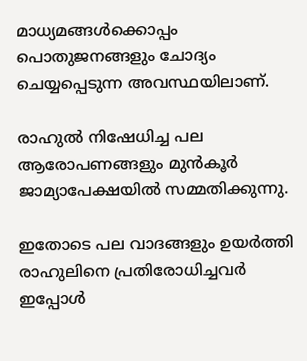മാധ്യമങ്ങള്‍ക്കൊപ്പം പൊതുജനങ്ങളും ചോദ്യം ചെയ്യപ്പെടുന്ന അവസ്ഥയിലാണ്.

രാഹുല്‍ നിഷേധിച്ച പല ആരോപണങ്ങളും മുന്‍കൂര്‍ ജാമ്യാപേക്ഷയില്‍ സമ്മതിക്കുന്നു.

ഇതോടെ പല വാദങ്ങളും ഉയര്‍ത്തി രാഹുലിനെ പ്രതിരോധിച്ചവര്‍ ഇപ്പോള്‍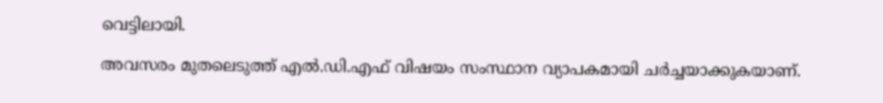വെട്ടിലായി.

അവസരം മുതലെടുത്ത് എല്‍.ഡി.എഫ് വിഷയം സംസ്ഥാന വ്യാപകമായി ചര്‍ച്ചയാക്കുകയാണ്.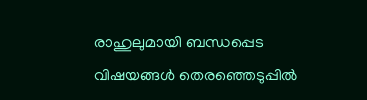രാഹുലുമായി ബന്ധപ്പെട വിഷയങ്ങൾ തെരഞ്ഞെടുപ്പിൽ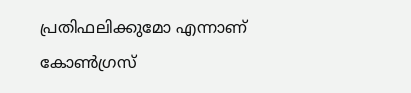പ്രതിഫലിക്കുമോ എന്നാണ് കോൺഗ്രസ്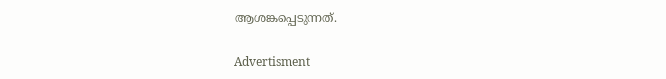ആശങ്കപ്പെടുന്നത്.

Advertisment